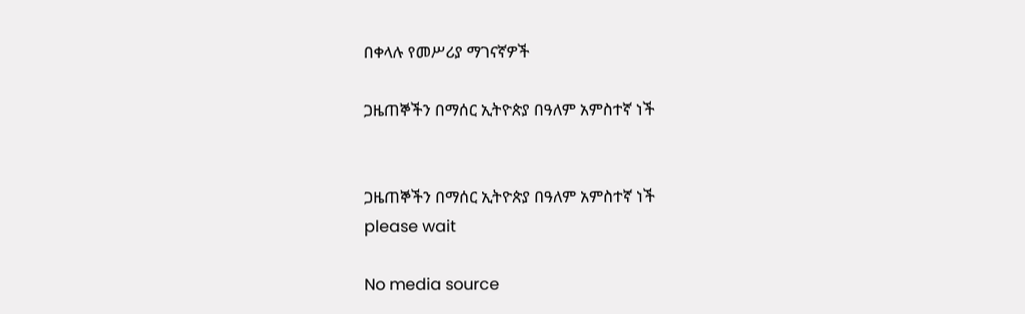በቀላሉ የመሥሪያ ማገናኛዎች

ጋዜጠኞችን በማሰር ኢትዮጵያ በዓለም አምስተኛ ነች


ጋዜጠኞችን በማሰር ኢትዮጵያ በዓለም አምስተኛ ነች
please wait

No media source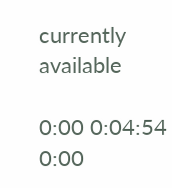currently available

0:00 0:04:54 0:00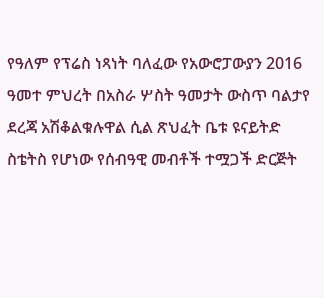የዓለም የፕሬስ ነጻነት ባለፈው የአውሮፓውያን 2016 ዓመተ ምህረት በአስራ ሦስት ዓመታት ውስጥ ባልታየ ደረጃ አሽቆልቁሉዋል ሲል ጽህፈት ቤቱ ዩናይትድ ስቴትስ የሆነው የሰብዓዊ መብቶች ተሟጋች ድርጅት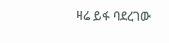ዛሬ ይፋ ባደረገው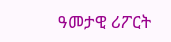ዓመታዊ ሪፖርት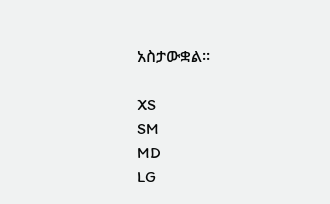አስታውቋል።

XS
SM
MD
LG